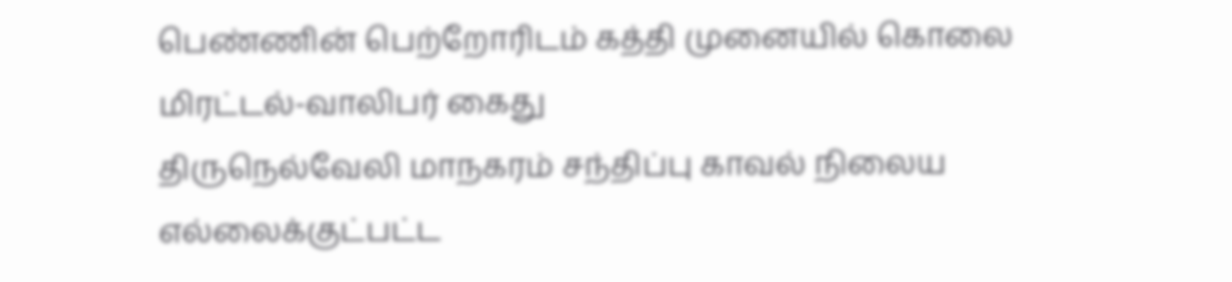பெண்ணின் பெற்றோரிடம் கத்தி முனையில் கொலை மிரட்டல்-வாலிபர் கைது
திருநெல்வேலி மாநகரம் சந்திப்பு காவல் நிலைய எல்லைக்குட்பட்ட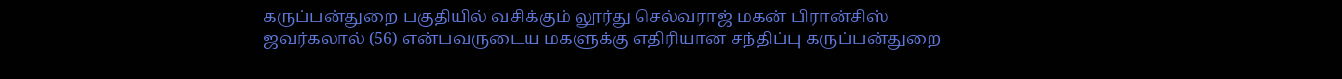கருப்பன்துறை பகுதியில் வசிக்கும் லூர்து செல்வராஜ் மகன் பிரான்சிஸ் ஜவர்கலால் (56) என்பவருடைய மகளுக்கு எதிரியான சந்திப்பு கருப்பன்துறை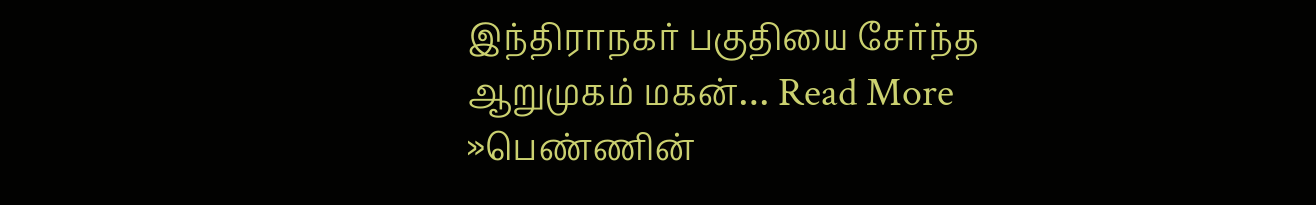இந்திராநகர் பகுதியை சேர்ந்த ஆறுமுகம் மகன்… Read More »பெண்ணின்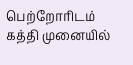பெற்றோரிடம் கத்தி முனையில்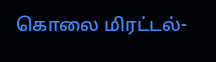கொலை மிரட்டல்-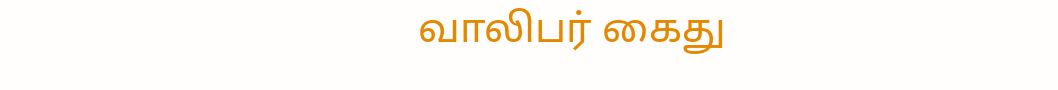வாலிபர் கைது